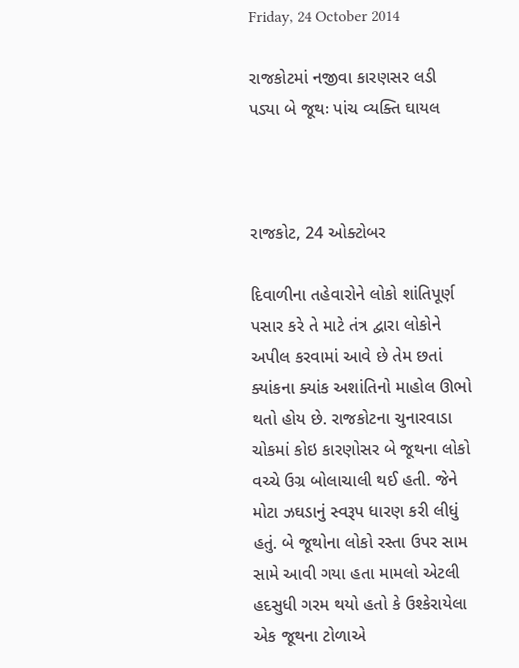Friday, 24 October 2014

રાજકોટમાં નજીવા કારણસર લડી પડ્યા બે જૂથઃ પાંચ વ્યક્તિ ઘાયલ



રાજકોટ, 24 ઓક્ટોબર

દિવાળીના તહેવારોને લોકો શાંતિપૂર્ણ પસાર કરે તે માટે તંત્ર દ્વારા લોકોને અપીલ કરવામાં આવે છે તેમ છતાં ક્યાંકના ક્યાંક અશાંતિનો માહોલ ઊભો થતો હોય છે. રાજકોટના ચુનારવાડા ચોકમાં કોઇ કારણોસર બે જૂથના લોકો વચ્ચે ઉગ્ર બોલાચાલી થઈ હતી. જેને મોટા ઝઘડાનું સ્વરૂપ ધારણ કરી લીધું હતું. બે જૂથોના લોકો રસ્તા ઉપર સામ સામે આવી ગયા હતા મામલો એટલી હદસુધી ગરમ થયો હતો કે ઉશ્કેરાયેલા એક જૂથના ટોળાએ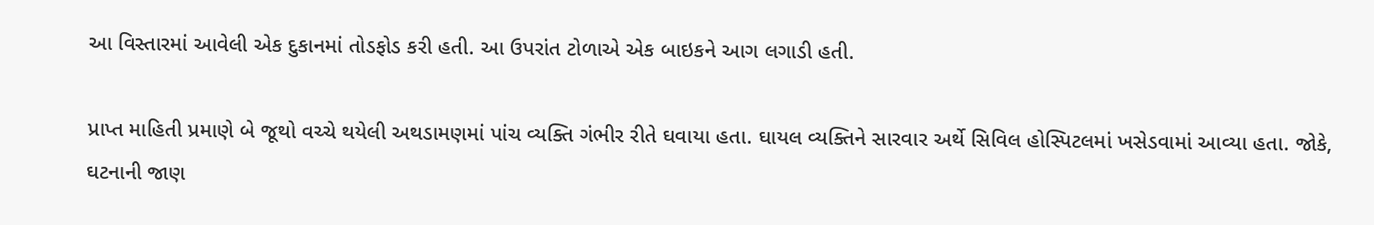આ વિસ્તારમાં આવેલી એક દુકાનમાં તોડફોડ કરી હતી. આ ઉપરાંત ટોળાએ એક બાઇકને આગ લગાડી હતી.

પ્રાપ્ત માહિતી પ્રમાણે બે જૂથો વચ્ચે થયેલી અથડામણમાં પાંચ વ્યક્તિ ગંભીર રીતે ઘવાયા હતા. ઘાયલ વ્યક્તિને સારવાર અર્થે સિવિલ હોસ્પિટલમાં ખસેડવામાં આવ્યા હતા. જોકે, ઘટનાની જાણ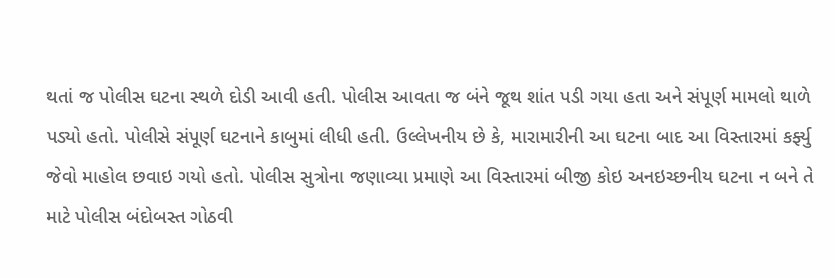થતાં જ પોલીસ ઘટના સ્થળે દોડી આવી હતી. પોલીસ આવતા જ બંને જૂથ શાંત પડી ગયા હતા અને સંપૂર્ણ મામલો થાળે પડ્યો હતો. પોલીસે સંપૂર્ણ ઘટનાને કાબુમાં લીધી હતી. ઉલ્લેખનીય છે કે, મારામારીની આ ઘટના બાદ આ વિસ્તારમાં કર્ફ્યુ જેવો માહોલ છવાઇ ગયો હતો. પોલીસ સુત્રોના જણાવ્યા પ્રમાણે આ વિસ્તારમાં બીજી કોઇ અનઇચ્છનીય ઘટના ન બને તે માટે પોલીસ બંદોબસ્ત ગોઠવી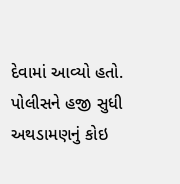દેવામાં આવ્યો હતો. પોલીસને હજી સુધી અથડામણનું કોઇ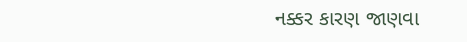નક્કર કારણ જાણવા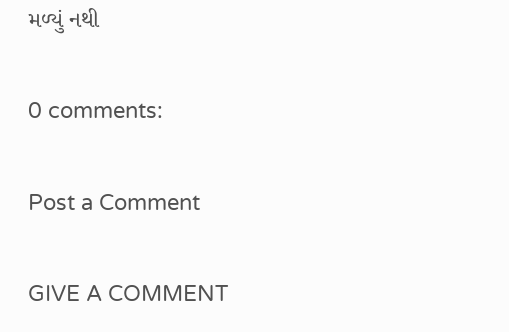મળ્યું નથી

0 comments:

Post a Comment

GIVE A COMMENT